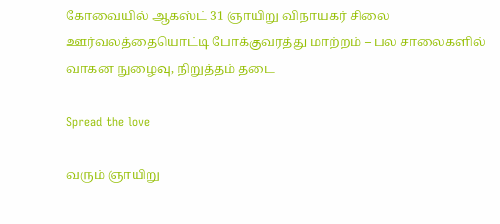கோவையில் ஆகஸ்ட் 31 ஞாயிறு விநாயகர் சிலை ஊர்வலத்தையொட்டி போக்குவரத்து மாற்றம் – பல சாலைகளில் வாகன நுழைவு, நிறுத்தம் தடை

Spread the love

வரும் ஞாயிறு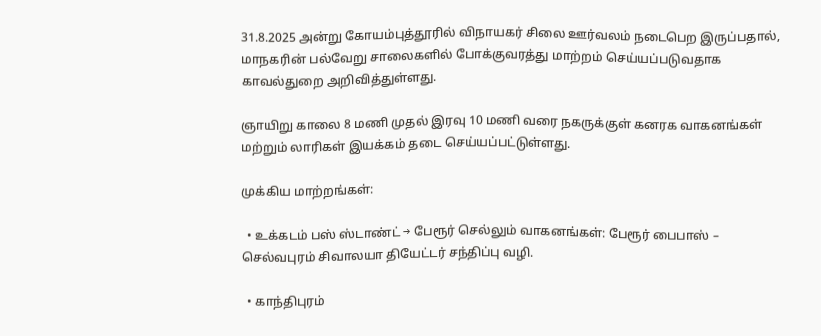31.8.2025 அன்று கோயம்புத்தூரில் விநாயகர் சிலை ஊர்வலம் நடைபெற இருப்பதால், மாநகரின் பல்வேறு சாலைகளில் போக்குவரத்து மாற்றம் செய்யப்படுவதாக காவல்துறை அறிவித்துள்ளது.

ஞாயிறு காலை 8 மணி முதல் இரவு 10 மணி வரை நகருக்குள் கனரக வாகனங்கள் மற்றும் லாரிகள் இயக்கம் தடை செய்யப்பட்டுள்ளது.

முக்கிய மாற்றங்கள்:

  • உக்கடம் பஸ் ஸ்டாண்ட் → பேரூர் செல்லும் வாகனங்கள்: பேரூர் பைபாஸ் – செல்வபுரம் சிவாலயா தியேட்டர் சந்திப்பு வழி.

  • காந்திபுரம்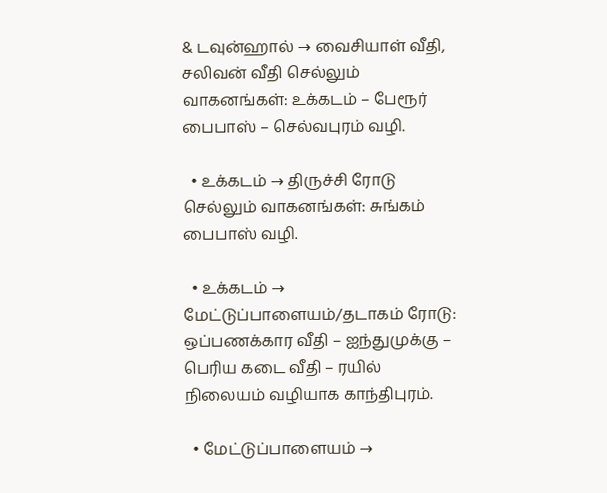& டவுன்ஹால் → வைசியாள் வீதி, சலிவன் வீதி செல்லும் வாகனங்கள்: உக்கடம் – பேரூர் பைபாஸ் – செல்வபுரம் வழி.

  • உக்கடம் → திருச்சி ரோடு செல்லும் வாகனங்கள்: சுங்கம் பைபாஸ் வழி.

  • உக்கடம் → மேட்டுப்பாளையம்/தடாகம் ரோடு: ஒப்பணக்கார வீதி – ஐந்துமுக்கு – பெரிய கடை வீதி – ரயில் நிலையம் வழியாக காந்திபுரம்.

  • மேட்டுப்பாளையம் →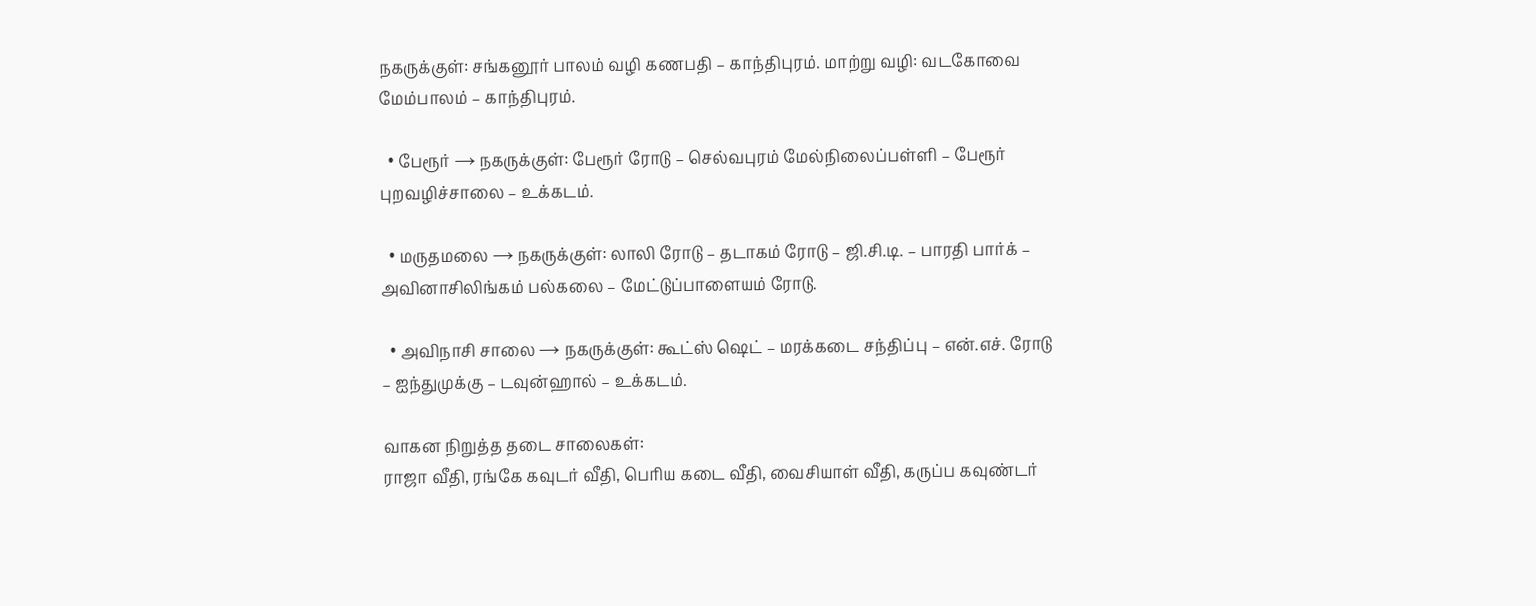நகருக்குள்: சங்கனூர் பாலம் வழி கணபதி – காந்திபுரம். மாற்று வழி: வடகோவை மேம்பாலம் – காந்திபுரம்.

  • பேரூர் → நகருக்குள்: பேரூர் ரோடு – செல்வபுரம் மேல்நிலைப்பள்ளி – பேரூர் புறவழிச்சாலை – உக்கடம்.

  • மருதமலை → நகருக்குள்: லாலி ரோடு – தடாகம் ரோடு – ஜி.சி.டி. – பாரதி பார்க் – அவினாசிலிங்கம் பல்கலை – மேட்டுப்பாளையம் ரோடு.

  • அவிநாசி சாலை → நகருக்குள்: கூட்ஸ் ஷெட் – மரக்கடை சந்திப்பு – என்.எச். ரோடு – ஐந்துமுக்கு – டவுன்ஹால் – உக்கடம்.

வாகன நிறுத்த தடை சாலைகள்:
ராஜா வீதி, ரங்கே கவுடர் வீதி, பெரிய கடை வீதி, வைசியாள் வீதி, கருப்ப கவுண்டர்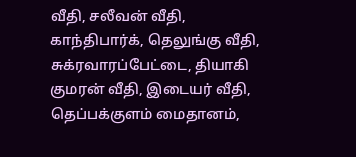வீதி, சலீவன் வீதி, காந்திபார்க், தெலுங்கு வீதி, சுக்ரவாரப்பேட்டை, தியாகி குமரன் வீதி, இடையர் வீதி, தெப்பக்குளம் மைதானம்,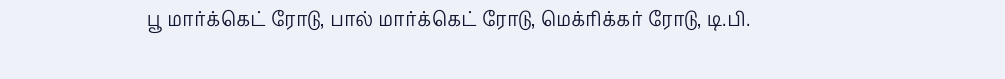பூ மார்க்கெட் ரோடு, பால் மார்க்கெட் ரோடு, மெக்ரிக்கர் ரோடு, டி.பி.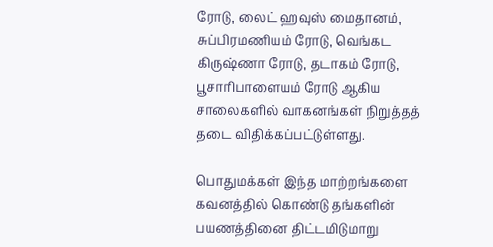ரோடு, லைட் ஹவுஸ் மைதானம், சுப்பிரமணியம் ரோடு, வெங்கட கிருஷ்ணா ரோடு, தடாகம் ரோடு, பூசாரிபாளையம் ரோடு ஆகிய சாலைகளில் வாகனங்கள் நிறுத்தத் தடை விதிக்கப்பட்டுள்ளது.

பொதுமக்கள் இந்த மாற்றங்களை கவனத்தில் கொண்டு தங்களின் பயணத்தினை திட்டமிடுமாறு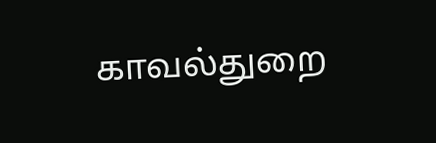காவல்துறை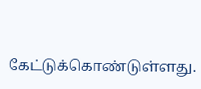கேட்டுக்கொண்டுள்ளது.